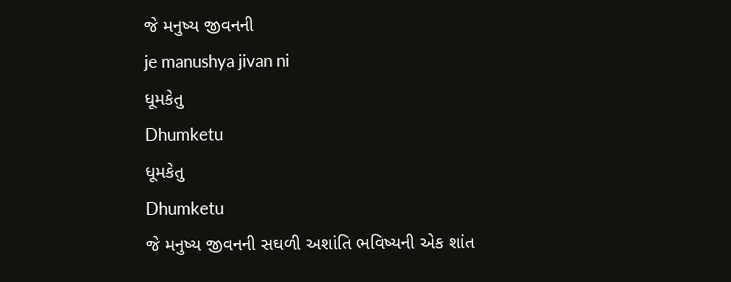જે મનુષ્ય જીવનની
je manushya jivan ni
ધૂમકેતુ
Dhumketu
ધૂમકેતુ
Dhumketu
જે મનુષ્ય જીવનની સઘળી અશાંતિ ભવિષ્યની એક શાંત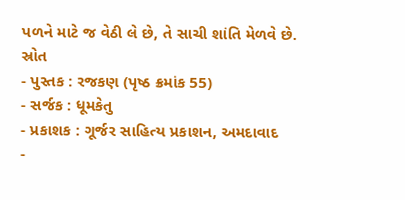પળને માટે જ વેઠી લે છે, તે સાચી શાંતિ મેળવે છે.
સ્રોત
- પુસ્તક : રજકણ (પૃષ્ઠ ક્રમાંક 55)
- સર્જક : ધૂમકેતુ
- પ્રકાશક : ગૂર્જર સાહિત્ય પ્રકાશન, અમદાવાદ
-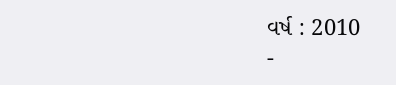વર્ષ : 2010
-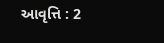આવૃત્તિ : 2